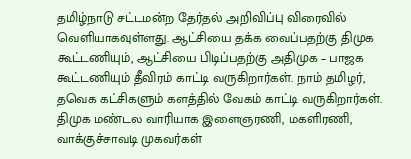தமிழ்நாடு சட்டமன்ற தேர்தல் அறிவிப்பு விரைவில் வெளியாகவுள்ளது. ஆட்சியை தக்க வைப்பதற்கு திமுக கூட்டணியும், ஆட்சியை பிடிப்பதற்கு அதிமுக – பாஜக கூட்டணியும் தீவிரம் காட்டி வருகிறார்கள். நாம் தமிழர், தவெக கட்சிகளும் களத்தில் வேகம் காட்டி வருகிறார்கள். திமுக மண்டல வாரியாக இளைஞரணி, மகளிரணி, வாக்குச்சாவடி முகவர்கள்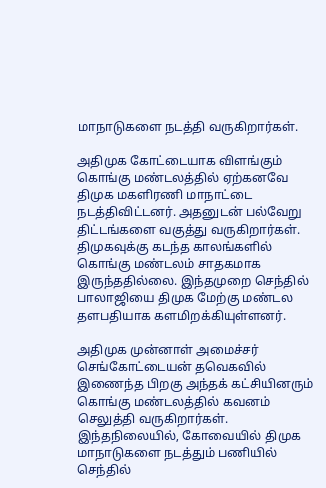மாநாடுகளை நடத்தி வருகிறார்கள்.

அதிமுக கோட்டையாக விளங்கும் கொங்கு மண்டலத்தில் ஏற்கனவே திமுக மகளிரணி மாநாட்டை நடத்திவிட்டனர். அதனுடன் பல்வேறு திட்டங்களை வகுத்து வருகிறார்கள். திமுகவுக்கு கடந்த காலங்களில் கொங்கு மண்டலம் சாதகமாக இருந்ததில்லை. இந்தமுறை செந்தில் பாலாஜியை திமுக மேற்கு மண்டல தளபதியாக களமிறக்கியுள்ளனர்.

அதிமுக முன்னாள் அமைச்சர் செங்கோட்டையன் தவெகவில் இணைந்த பிறகு அந்தக் கட்சியினரும் கொங்கு மண்டலத்தில் கவனம் செலுத்தி வருகிறார்கள். இந்தநிலையில், கோவையில் திமுக மாநாடுகளை நடத்தும் பணியில் செந்தில்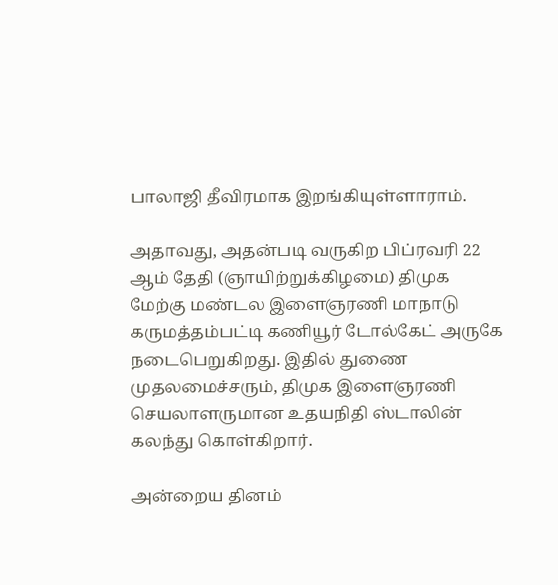பாலாஜி தீவிரமாக இறங்கியுள்ளாராம்.

அதாவது, அதன்படி வருகிற பிப்ரவரி 22 ஆம் தேதி (ஞாயிற்றுக்கிழமை) திமுக மேற்கு மண்டல இளைஞரணி மாநாடு கருமத்தம்பட்டி கணியூர் டோல்கேட் அருகே நடைபெறுகிறது. இதில் துணை முதலமைச்சரும், திமுக இளைஞரணி செயலாளருமான உதயநிதி ஸ்டாலின் கலந்து கொள்கிறார்.

அன்றைய தினம்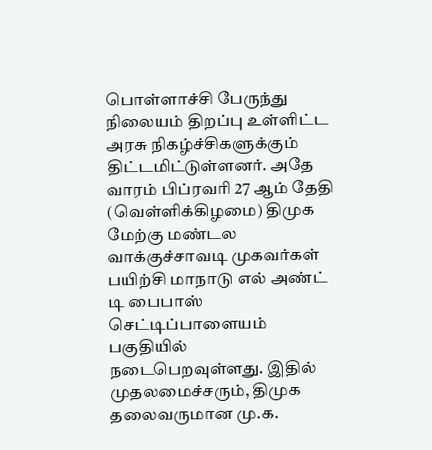பொள்ளாச்சி பேருந்து நிலையம் திறப்பு உள்ளிட்ட அரசு நிகழ்ச்சிகளுக்கும் திட்டமிட்டுள்ளனர். அதே வாரம் பிப்ரவரி 27 ஆம் தேதி (வெள்ளிக்கிழமை) திமுக மேற்கு மண்டல வாக்குச்சாவடி முகவர்கள் பயிற்சி மாநாடு எல் அண்ட் டி பைபாஸ் செட்டிப்பாளையம் பகுதியில் நடைபெறவுள்ளது. இதில் முதலமைச்சரும், திமுக தலைவருமான மு.க.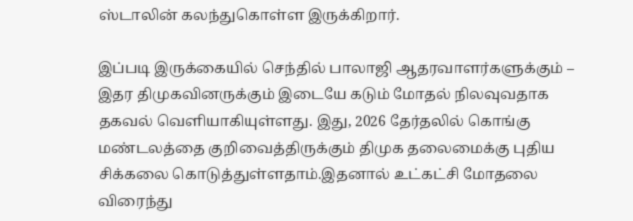ஸ்டாலின் கலந்துகொள்ள இருக்கிறார்.

இப்படி இருக்கையில் செந்தில் பாலாஜி ஆதரவாளர்களுக்கும் – இதர திமுகவினருக்கும் இடையே கடும் மோதல் நிலவுவதாக தகவல் வெளியாகியுள்ளது. இது, 2026 தேர்தலில் கொங்கு மண்டலத்தை குறிவைத்திருக்கும் திமுக தலைமைக்கு புதிய சிக்கலை கொடுத்துள்ளதாம்.இதனால் உட்கட்சி மோதலை விரைந்து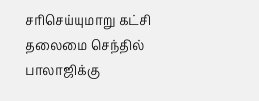சரிசெய்யுமாறு கட்சி தலைமை செந்தில் பாலாஜிக்கு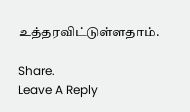உத்தரவிட்டுள்ளதாம்.

Share.
Leave A Reply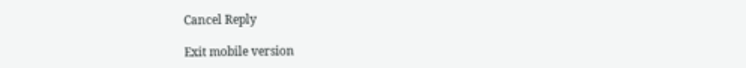Cancel Reply

Exit mobile version